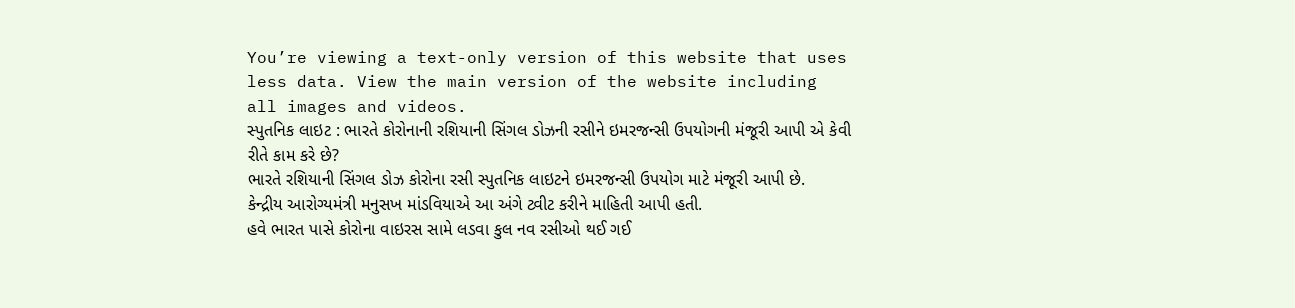You’re viewing a text-only version of this website that uses less data. View the main version of the website including all images and videos.
સ્પુતનિક લાઇટ : ભારતે કોરોનાની રશિયાની સિંગલ ડોઝની રસીને ઇમરજન્સી ઉપયોગની મંજૂરી આપી એ કેવી રીતે કામ કરે છે?
ભારતે રશિયાની સિંગલ ડોઝ કોરોના રસી સ્પુતનિક લાઇટને ઇમરજન્સી ઉપયોગ માટે મંજૂરી આપી છે.
કેન્દ્રીય આરોગ્યમંત્રી મનુસખ માંડવિયાએ આ અંગે ટ્વીટ કરીને માહિતી આપી હતી.
હવે ભારત પાસે કોરોના વાઇરસ સામે લડવા કુલ નવ રસીઓ થઈ ગઈ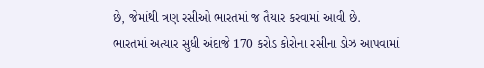છે, જેમાંથી ત્રણ રસીઓ ભારતમાં જ તૈયાર કરવામાં આવી છે.
ભારતમાં અત્યાર સુધી અંદાજે 170 કરોડ કોરોના રસીના ડોઝ આપવામાં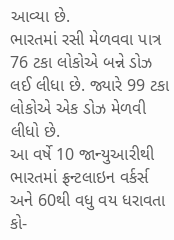આવ્યા છે.
ભારતમાં રસી મેળવવા પાત્ર 76 ટકા લોકોએ બન્ને ડોઝ લઈ લીધા છે. જ્યારે 99 ટકા લોકોએ એક ડોઝ મેળવી લીધો છે.
આ વર્ષે 10 જાન્યુઆરીથી ભારતમાં ફ્રન્ટલાઇન વર્કર્સ અને 60થી વધુ વય ધરાવતા કો-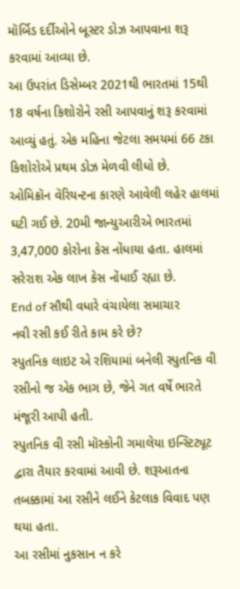મૉર્બિડ દર્દીઓને બૂસ્ટર ડોઝ આપવાના શરૂ કરવામાં આવ્યા છે.
આ ઉપરાંત ડિસેમ્બર 2021થી ભારતમાં 15થી 18 વર્ષના કિશોરોને રસી આપવાનું શરૂ કરવામાં આવ્યું હતું. એક મહિના જેટલા સમયમાં 66 ટકા કિશોરોએ પ્રથમ ડોઝ મેળવી લીધો છે.
ઓમિક્રૉન વૅરિયન્ટના કારણે આવેલી લહેર હાલમાં ઘટી ગઈ છે. 20મી જાન્યુઆરીએ ભારતમાં 3,47,000 કોરોના કેસ નોંધાયા હતા. હાલમાં સરેરાશ એક લાખ કેસ નોંધાઈ રહ્યા છે.
End of સૌથી વધારે વંચાયેલા સમાચાર
નવી રસી કઈ રીતે કામ કરે છે?
સ્પુતનિક લાઇટ એ રશિયામાં બનેલી સ્પુતનિક વી રસીનો જ એક ભાગ છે, જેને ગત વર્ષે ભારતે મંજૂરી આપી હતી.
સ્પુતનિક વી રસી મૉસ્કોની ગમાલેયા ઇન્સ્ટિટ્યૂટ દ્વારા તૈયાર કરવામાં આવી છે. શરૂઆતના તબક્કામાં આ રસીને લઈને કેટલાક વિવાદ પણ થયા હતા.
આ રસીમાં નુકસાન ન કરે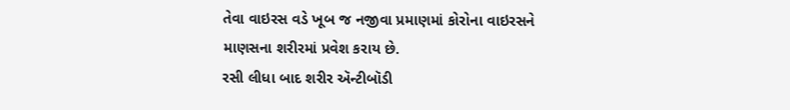તેવા વાઇરસ વડે ખૂબ જ નજીવા પ્રમાણમાં કોરોના વાઇરસને માણસના શરીરમાં પ્રવેશ કરાય છે.
રસી લીધા બાદ શરીર ઍન્ટીબૉડી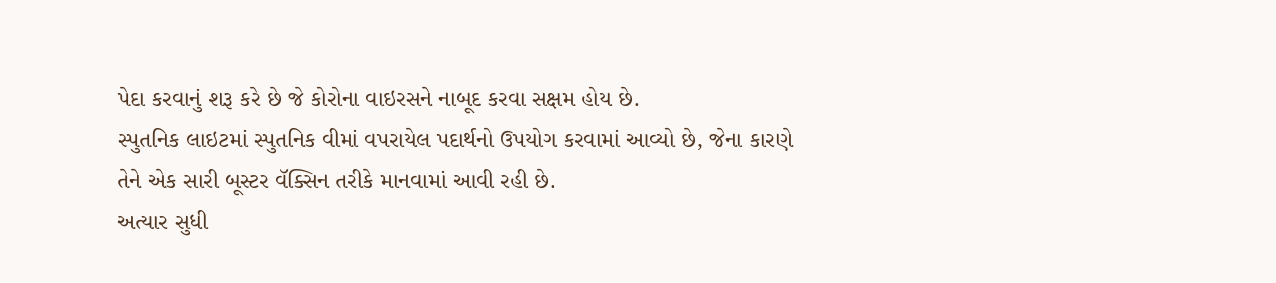પેદા કરવાનું શરૂ કરે છે જે કોરોના વાઇરસને નાબૂદ કરવા સક્ષમ હોય છે.
સ્પુતનિક લાઇટમાં સ્પુતનિક વીમાં વપરાયેલ પદાર્થનો ઉપયોગ કરવામાં આવ્યો છે, જેના કારણે તેને એક સારી બૂસ્ટર વૅક્સિન તરીકે માનવામાં આવી રહી છે.
અત્યાર સુધી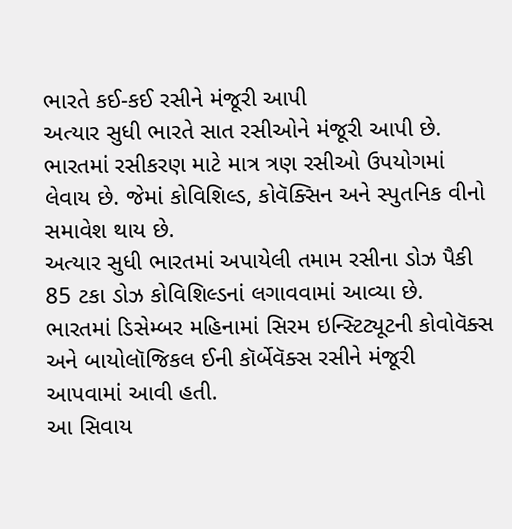ભારતે કઈ-કઈ રસીને મંજૂરી આપી
અત્યાર સુધી ભારતે સાત રસીઓને મંજૂરી આપી છે.
ભારતમાં રસીકરણ માટે માત્ર ત્રણ રસીઓ ઉપયોગમાં લેવાય છે. જેમાં કોવિશિલ્ડ, કોવૅક્સિન અને સ્પુતનિક વીનો સમાવેશ થાય છે.
અત્યાર સુધી ભારતમાં અપાયેલી તમામ રસીના ડોઝ પૈકી 85 ટકા ડોઝ કોવિશિલ્ડનાં લગાવવામાં આવ્યા છે.
ભારતમાં ડિસેમ્બર મહિનામાં સિરમ ઇન્સ્ટિટ્યૂટની કોવોવૅક્સ અને બાયોલૉજિકલ ઈની કૉર્બેવૅક્સ રસીને મંજૂરી આપવામાં આવી હતી.
આ સિવાય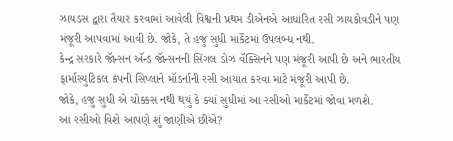ઝાયડસ દ્વારા તૈયાર કરવામાં આવેલી વિશ્વની પ્રથમ ડીએનએ આધારિત રસી ઝાયકોવડીને પણ મંજૂરી આપવામાં આવી છે. જોકે, તે હજુ સુધી માર્કેટમાં ઉપલબ્ધ નથી.
કેન્દ્ર સરકારે જૉન્સન ઍન્ડ જૉન્સનની સિંગલ ડોઝ વૅક્સિનને પણ મંજૂરી આપી છે અને ભારતીય ફાર્માસ્યુટિકલ કંપની સિપ્લાને મૉડર્નાની રસી આયાત કરવા માટે મંજૂરી આપી છે.
જોકે, હજુ સુધી એ ચોક્કસ નથી થયું કે ક્યાં સુધીમાં આ રસીઓ માર્કેટમાં જોવા મળશે.
આ રસીઓ વિશે આપણે શું જાણીએ છીએ?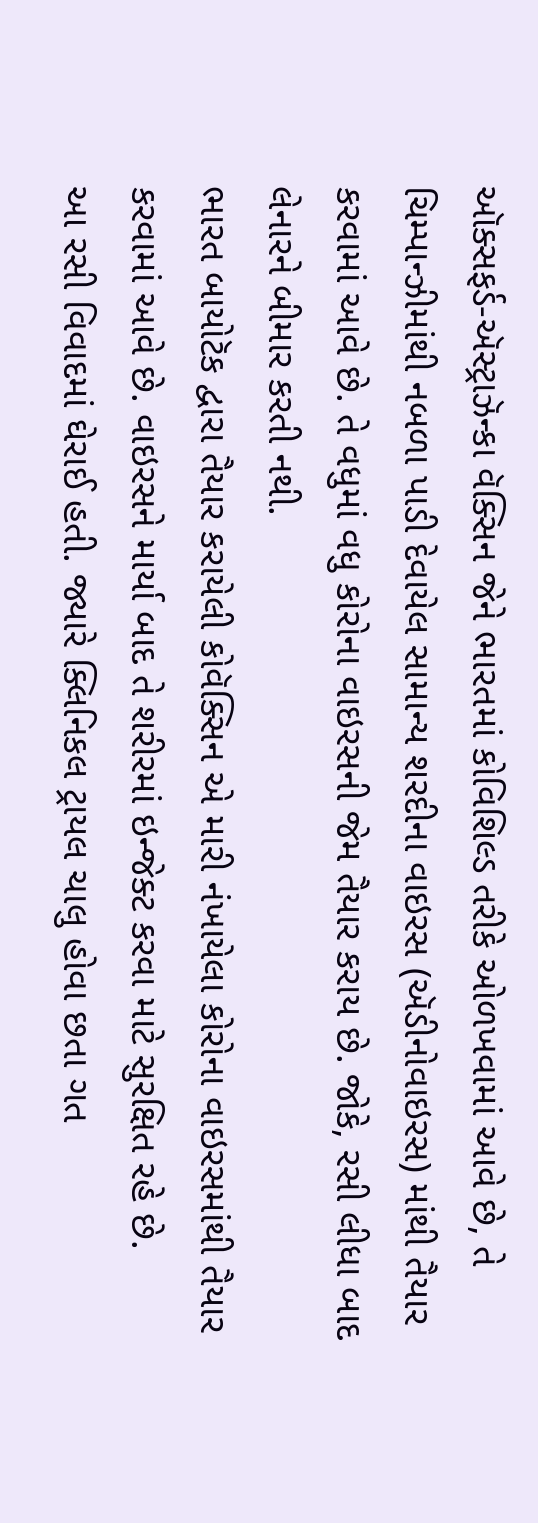ઑક્સફર્ડ-ઍસ્ટ્રાઝૅન્કા વૅક્સિન જેને ભારતમાં કોવિશિલ્ડ તરીકે ઓળખવામાં આવે છે, તે ચિમ્પાન્ઝીમાંથી નબળા પાડી દેવાયેલ સામાન્ય શરદીના વાઇરસ (ઍડીનોવાઇરસ) માંથી તૈયાર કરવામાં આવે છે. તે વધુમાં વધુ કોરોના વાઇરસની જેમ તૈયાર કરાય છે. જોકે, રસી લીધા બાદ લેનારને બીમાર કરતી નથી.
ભારત બાયોટૅક દ્વારા તૈયાર કરાયેલી કોવૅક્સિન એ મારી નંખાયેલા કોરોના વાઇરસમાંથી તૈયાર કરવામાં આવે છે. વાઇરસને માર્યા બાદ તે શરીરમાં ઇન્જેક્ટ કરવા માટે સુરક્ષિત રહે છે.
આ રસી વિવાદમાં ઘેરાઈ હતી. જ્યારે ક્લિનિકલ ટ્રાયલ ચાલુ હોવા છતા ગત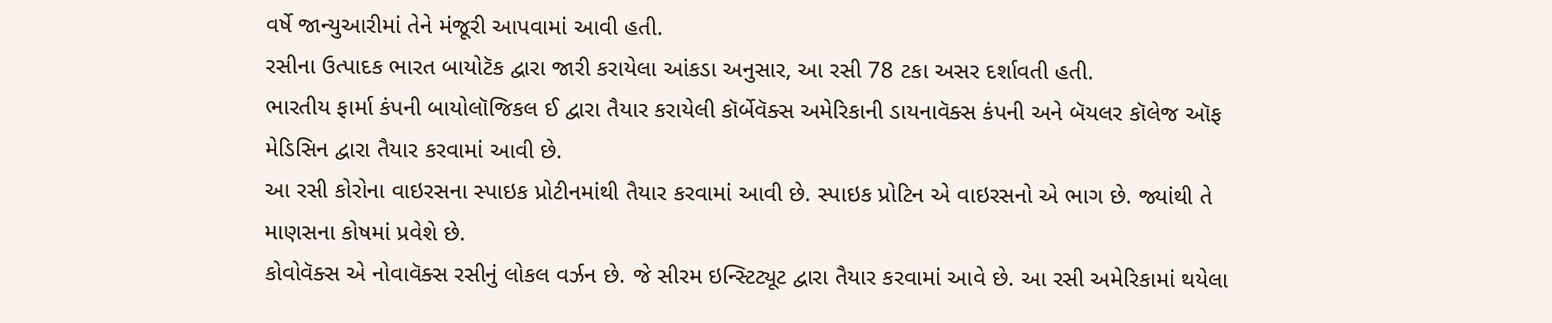વર્ષે જાન્યુઆરીમાં તેને મંજૂરી આપવામાં આવી હતી.
રસીના ઉત્પાદક ભારત બાયોટૅક દ્વારા જારી કરાયેલા આંકડા અનુસાર, આ રસી 78 ટકા અસર દર્શાવતી હતી.
ભારતીય ફાર્મા કંપની બાયોલૉજિકલ ઈ દ્વારા તૈયાર કરાયેલી કૉર્બેવૅક્સ અમેરિકાની ડાયનાવૅક્સ કંપની અને બૅયલર કૉલેજ ઑફ મેડિસિન દ્વારા તૈયાર કરવામાં આવી છે.
આ રસી કોરોના વાઇરસના સ્પાઇક પ્રોટીનમાંથી તૈયાર કરવામાં આવી છે. સ્પાઇક પ્રોટિન એ વાઇરસનો એ ભાગ છે. જ્યાંથી તે માણસના કોષમાં પ્રવેશે છે.
કોવોવૅક્સ એ નોવાવૅક્સ રસીનું લોકલ વર્ઝન છે. જે સીરમ ઇન્સ્ટિટ્યૂટ દ્વારા તૈયાર કરવામાં આવે છે. આ રસી અમેરિકામાં થયેલા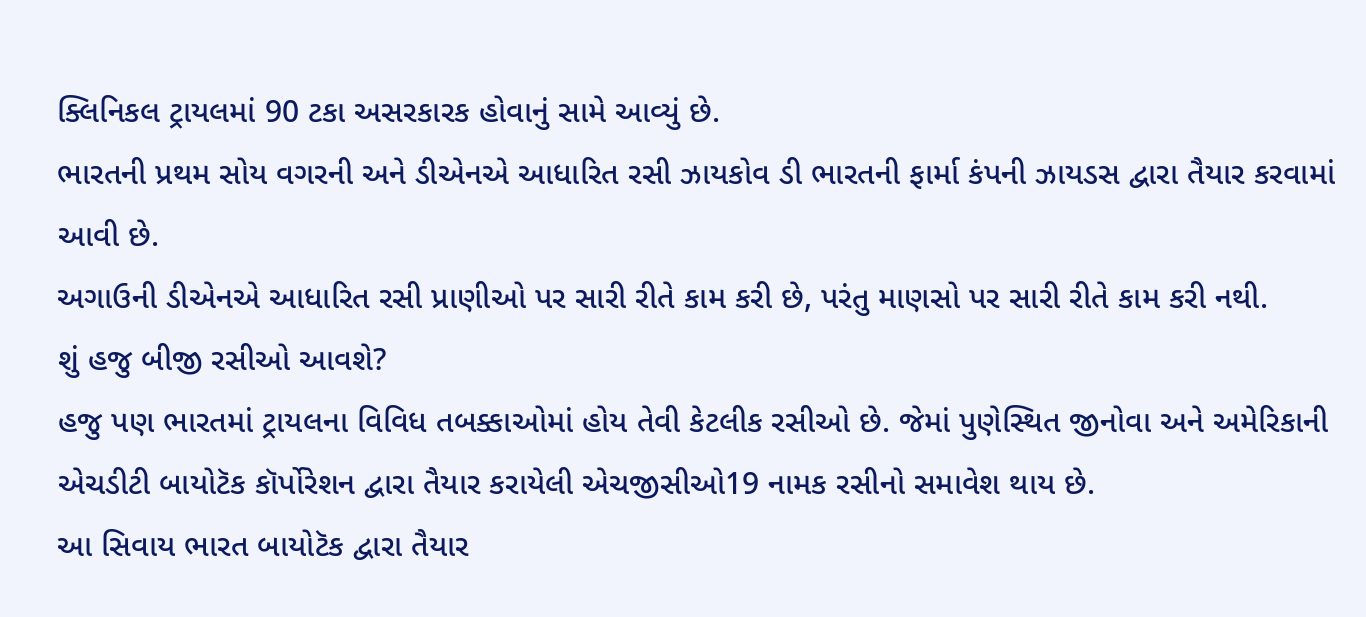ક્લિનિકલ ટ્રાયલમાં 90 ટકા અસરકારક હોવાનું સામે આવ્યું છે.
ભારતની પ્રથમ સોય વગરની અને ડીએનએ આધારિત રસી ઝાયકોવ ડી ભારતની ફાર્મા કંપની ઝાયડસ દ્વારા તૈયાર કરવામાં આવી છે.
અગાઉની ડીએનએ આધારિત રસી પ્રાણીઓ પર સારી રીતે કામ કરી છે, પરંતુ માણસો પર સારી રીતે કામ કરી નથી.
શું હજુ બીજી રસીઓ આવશે?
હજુ પણ ભારતમાં ટ્રાયલના વિવિધ તબક્કાઓમાં હોય તેવી કેટલીક રસીઓ છે. જેમાં પુણેસ્થિત જીનોવા અને અમેરિકાની એચડીટી બાયોટૅક કૉર્પોરેશન દ્વારા તૈયાર કરાયેલી એચજીસીઓ19 નામક રસીનો સમાવેશ થાય છે.
આ સિવાય ભારત બાયોટૅક દ્વારા તૈયાર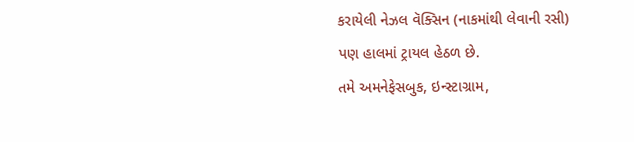કરાયેલી નેઝલ વૅક્સિન (નાકમાંથી લેવાની રસી) પણ હાલમાં ટ્રાયલ હેઠળ છે.
તમે અમનેફેસબુક, ઇન્સ્ટાગ્રામ,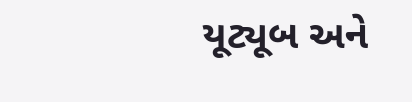યૂટ્યૂબ અને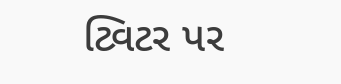ટ્વિટર પર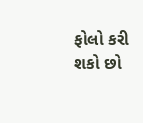ફોલો કરી શકો છો